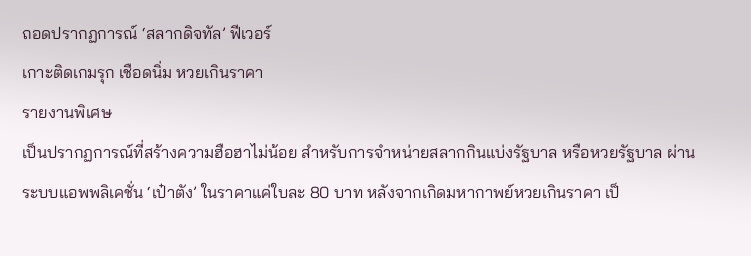ถอดปรากฏการณ์ ‘สลากดิจทัล’ ฟีเวอร์
เกาะติดเกมรุก เชือดนิ่ม หวยเกินราคา
รายงานพิเศษ
เป็นปรากฏการณ์ที่สร้างความฮือฮาไม่น้อย สำหรับการจำหน่ายสลากกินแบ่งรัฐบาล หรือหวยรัฐบาล ผ่านระบบแอพพลิเคชั่น ‘เป๋าตัง’ ในราคาแค่ใบละ 80 บาท หลังจากเกิดมหากาพย์หวยเกินราคา เป็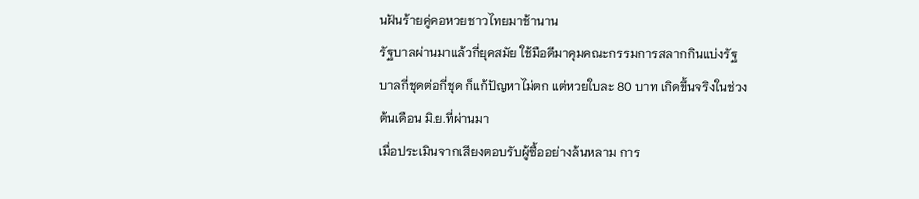นฝันร้ายคู่คอหวยชาวไทยมาช้านาน
รัฐบาลผ่านมาแล้วกี่ยุคสมัย ใช้มือดีมาคุมคณะกรรมการสลากกินแบ่งรัฐบาลกี่ชุดต่อกี่ชุด ก็แก้ปัญหาไม่ตก แต่หวยใบละ 80 บาท เกิดขึ้นจริงในช่วงต้นเดือน มิ.ย.ที่ผ่านมา
เมื่อประเมินจากเสียงตอบรับผู้ซื้ออย่างล้นหลาม การ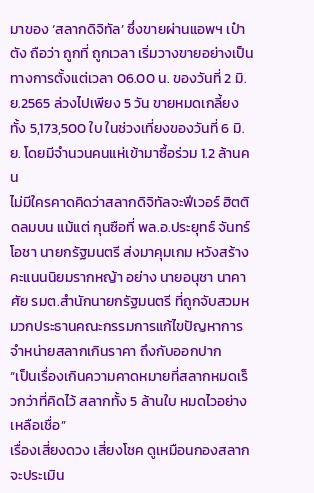มาของ ‘สลากดิจิทัล’ ซึ่งขายผ่านแอพฯ เป๋าตัง ถือว่า ถูกที่ ถูกเวลา เริ่มวางขายอย่างเป็นทางการตั้งแต่เวลา 06.00 น. ของวันที่ 2 มิ.ย.2565 ล่วงไปเพียง 5 วัน ขายหมดเกลี้ยงทั้ง 5,173,500 ใบ ในช่วงเที่ยงของวันที่ 6 มิ.ย. โดยมีจำนวนคนแห่เข้ามาซื้อร่วม 1.2 ล้านคน
ไม่มีใครคาดคิดว่าสลากดิจิทัลจะฟีเวอร์ ฮิตติดลมบน แม้แต่ กุนซือที่ พล.อ.ประยุทธ์ จันทร์โอชา นายกรัฐมนตรี ส่งมาคุมเกม หวังสร้างคะแนนนิยมรากหญ้า อย่าง นายอนุชา นาคาศัย รมต.สำนักนายกรัฐมนตรี ที่ถูกจับสวมหมวกประธานคณะกรรมการแก้ไขปัญหาการจำหน่ายสลากเกินราคา ถึงกับออกปาก
“เป็นเรื่องเกินความคาดหมายที่สลากหมดเร็วกว่าที่คิดไว้ สลากทั้ง 5 ล้านใบ หมดไวอย่างเหลือเชื่อ”
เรื่องเสี่ยงดวง เสี่ยงโชค ดูเหมือนกองสลากจะประเมิน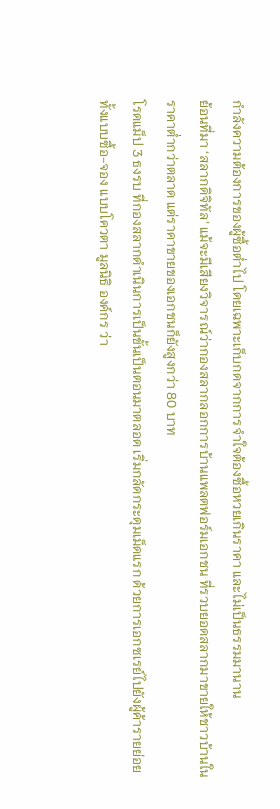กำลังความต้องการของผู้ซื้อต่ำไป โดยเฉพาะเก็บกดจากการจำใจต้องซื้อหวยเกินราคา และไม่เป็นธรรมมานาน
ย้อนที่มา ‘สลากดิจิทัล’ แม้จะมีเสียงวิจารณ์ว่ากองสลากลอกการบ้านแพลตฟอร์มเอกชน ที่รวบยอดสลากมาขายให้ชาวบ้านในราคาต่ำกว่าตลาด แต่ราคาขายของเอกชนก็ยังสูงกว่า 80 บาท
โรดแม็ป 3 ธงรบ ที่กองสลากดำเนินการเป็นขั้นเป็นตอนมาตลอด เริ่มกลัดกระดุมเม็ดแรก ด้วยการเอกซเรย์ไปยังผู้ค้ารายย่อย ทั้งแบบซื้อ-จอง แบบโควตา มูลนิธิ องค์กร ว่า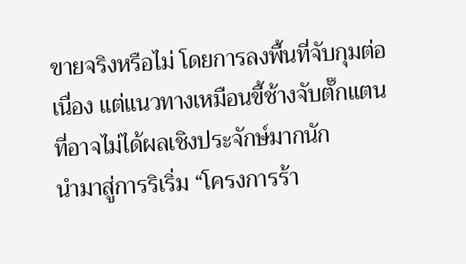ขายจริงหรือไม่ โดยการลงพื้นที่จับกุมต่อเนื่อง แต่แนวทางเหมือนขี้ช้างจับตั๊กแตน ที่อาจไม่ได้ผลเชิงประจักษ์มากนัก
นำมาสู่การริเริ่ม “โครงการร้า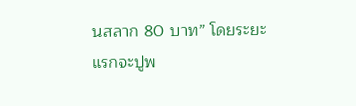นสลาก 80 บาท” โดยระยะแรกจะปูพ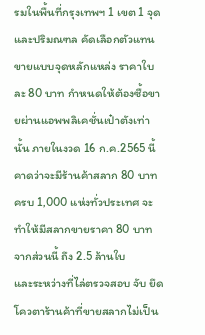รมในพื้นที่กรุงเทพฯ 1 เขต 1 จุด และปริมณฑล คัดเลือกตัวแทนขายแบบจุดหลักแหล่ง ราคาใบละ 80 บาท กำหนดให้ต้องซื้อขายผ่านแอพพลิเคชั่นเป๋าตังเท่านั้น ภายในงวด 16 ก.ค.2565 นี้ คาดว่าจะมีร้านค้าสลาก 80 บาท ครบ 1,000 แห่งทั่วประเทศ จะทำให้มีสลากขายราคา 80 บาท จากส่วนนี้ ถึง 2.5 ล้านใบ
และระหว่างที่ไล่ตรวจสอบ จับ ยึดโควตาร้านค้าที่ขายสลากไม่เป็น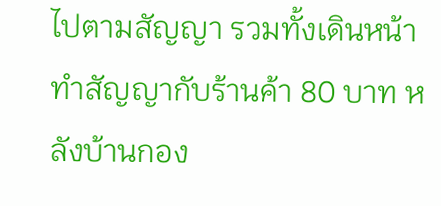ไปตามสัญญา รวมทั้งเดินหน้าทำสัญญากับร้านค้า 80 บาท หลังบ้านกอง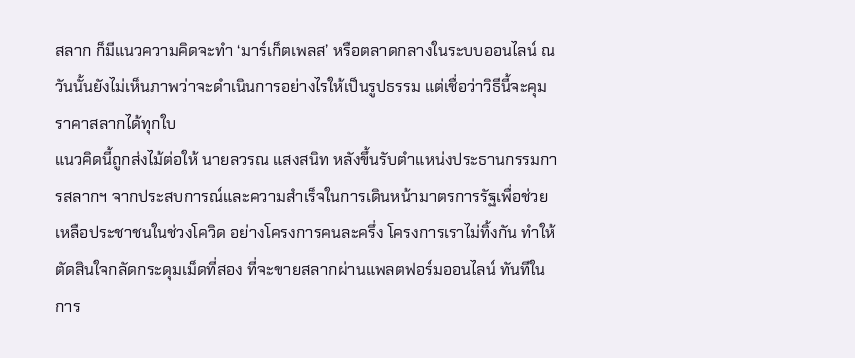สลาก ก็มีแนวความคิดจะทำ ‘มาร์เก็ตเพลส’ หรือตลาดกลางในระบบออนไลน์ ณ วันนั้นยังไม่เห็นภาพว่าจะดำเนินการอย่างไรให้เป็นรูปธรรม แต่เชื่อว่าวิธีนี้จะคุมราคาสลากได้ทุกใบ
แนวคิดนี้ถูกส่งไม้ต่อให้ นายลวรณ แสงสนิท หลังขึ้นรับตำแหน่งประธานกรรมการสลากฯ จากประสบการณ์และความสำเร็จในการเดินหน้ามาตรการรัฐเพื่อช่วยเหลือประชาชนในช่วงโควิด อย่างโครงการคนละครึ่ง โครงการเราไม่ทิ้งกัน ทำให้ตัดสินใจกลัดกระดุมเม็ดที่สอง ที่จะขายสลากผ่านแพลตฟอร์มออนไลน์ ทันทีในการ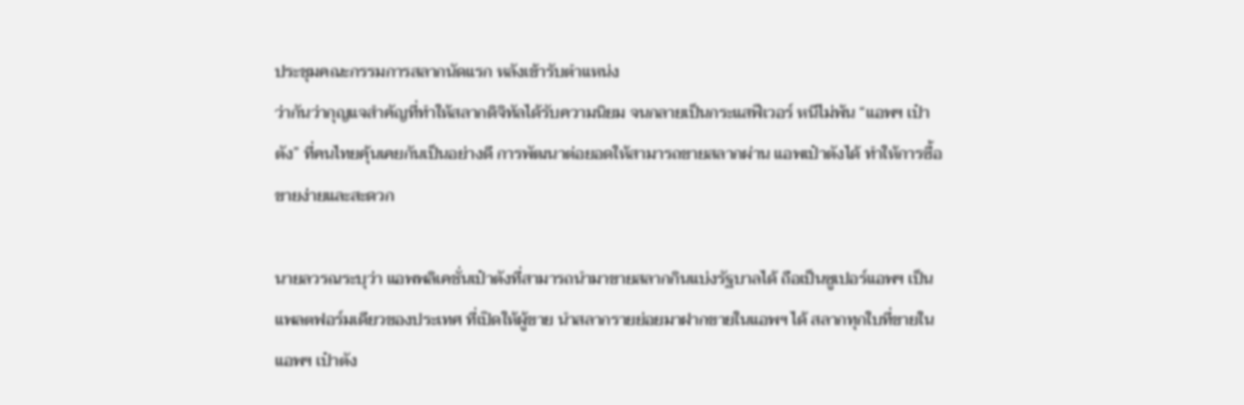ประชุมคณะกรรมการสลากนัดแรก หลังเข้ารับตำแหน่ง
ว่ากันว่ากุญแจสำคัญที่ทำให้สลากดิจิทัลได้รับความนิยม จนกลายเป็นกระแสฟีเวอร์ หนีไม่พ้น “แอพฯ เป๋าตัง” ที่คนไทยคุ้นเคยกันเป็นอย่างดี การพัฒนาต่อยอดให้สามารถขายสลากผ่าน แอพเป๋าตังได้ ทำให้การซื้อขายง่ายและสะดวก

นายลวรณระบุว่า แอพพลิเคชั่นเป๋าตังที่สามารถนำมาขายสลากกินแบ่งรัฐบาลได้ ถือเป็นซูเปอร์แอพฯ เป็นแพลตฟอร์มเดียวของประเทศ ที่เปิดให้ผู้ขาย นำสลากรายย่อยมาฝากขายในแอพฯ ได้ สลากทุกใบที่ขายในแอพฯ เป๋าตัง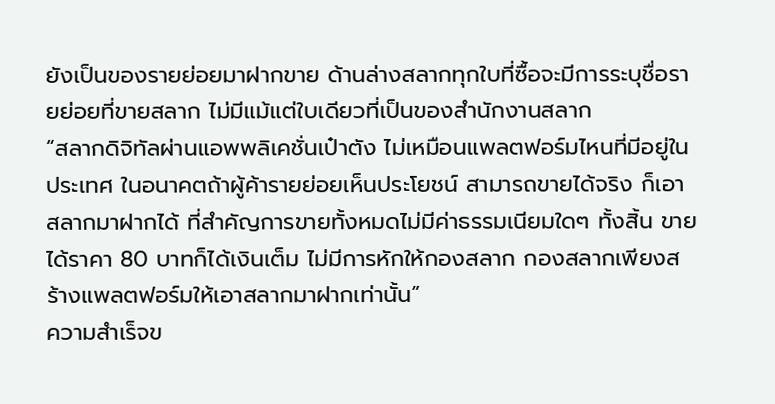ยังเป็นของรายย่อยมาฝากขาย ด้านล่างสลากทุกใบที่ซื้อจะมีการระบุชื่อรายย่อยที่ขายสลาก ไม่มีแม้แต่ใบเดียวที่เป็นของสำนักงานสลาก
“สลากดิจิทัลผ่านแอพพลิเคชั่นเป๋าตัง ไม่เหมือนแพลตฟอร์มไหนที่มีอยู่ในประเทศ ในอนาคตถ้าผู้ค้ารายย่อยเห็นประโยชน์ สามารถขายได้จริง ก็เอาสลากมาฝากได้ ที่สำคัญการขายทั้งหมดไม่มีค่าธรรมเนียมใดๆ ทั้งสิ้น ขายได้ราคา 80 บาทก็ได้เงินเต็ม ไม่มีการหักให้กองสลาก กองสลากเพียงสร้างแพลตฟอร์มให้เอาสลากมาฝากเท่านั้น”
ความสำเร็จข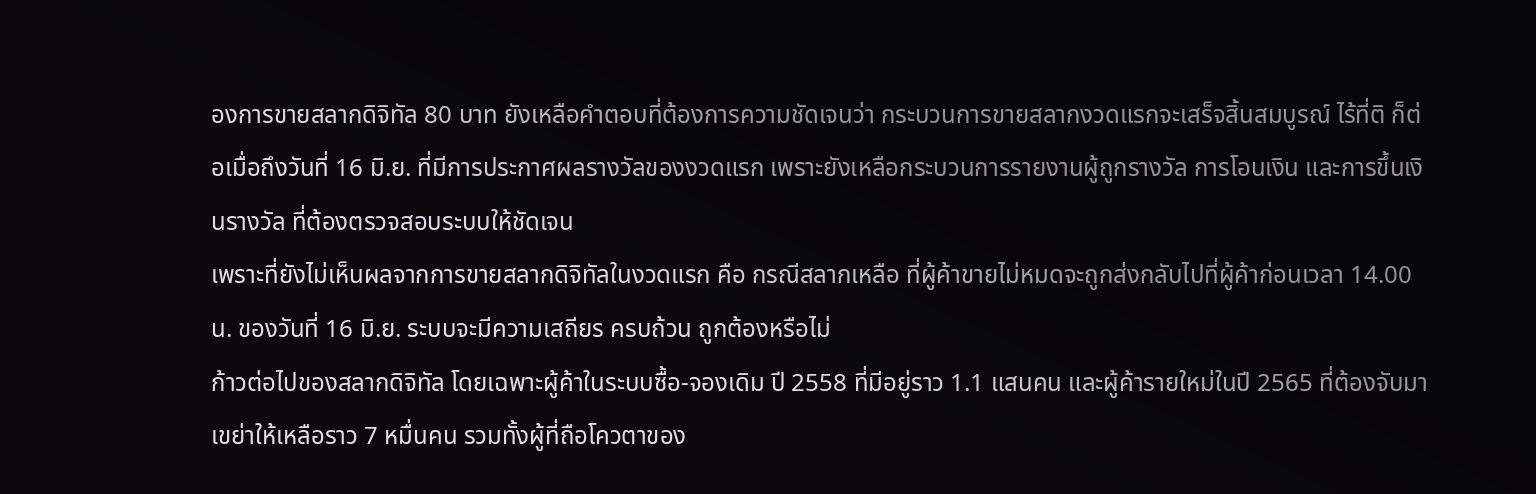องการขายสลากดิจิทัล 80 บาท ยังเหลือคำตอบที่ต้องการความชัดเจนว่า กระบวนการขายสลากงวดแรกจะเสร็จสิ้นสมบูรณ์ ไร้ที่ติ ก็ต่อเมื่อถึงวันที่ 16 มิ.ย. ที่มีการประกาศผลรางวัลของงวดแรก เพราะยังเหลือกระบวนการรายงานผู้ถูกรางวัล การโอนเงิน และการขึ้นเงินรางวัล ที่ต้องตรวจสอบระบบให้ชัดเจน
เพราะที่ยังไม่เห็นผลจากการขายสลากดิจิทัลในงวดแรก คือ กรณีสลากเหลือ ที่ผู้ค้าขายไม่หมดจะถูกส่งกลับไปที่ผู้ค้าก่อนเวลา 14.00 น. ของวันที่ 16 มิ.ย. ระบบจะมีความเสถียร ครบถ้วน ถูกต้องหรือไม่
ก้าวต่อไปของสลากดิจิทัล โดยเฉพาะผู้ค้าในระบบซื้อ-จองเดิม ปี 2558 ที่มีอยู่ราว 1.1 แสนคน และผู้ค้ารายใหม่ในปี 2565 ที่ต้องจับมาเขย่าให้เหลือราว 7 หมื่นคน รวมทั้งผู้ที่ถือโควตาของ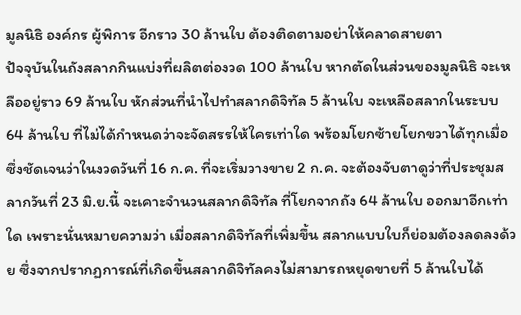มูลนิธิ องค์กร ผู้พิการ อีกราว 30 ล้านใบ ต้องติดตามอย่าให้คลาดสายตา
ปัจจุบันในถังสลากกินแบ่งที่ผลิตต่องวด 100 ล้านใบ หากตัดในส่วนของมูลนิธิ จะเหลืออยู่ราว 69 ล้านใบ หักส่วนที่นำไปทำสลากดิจิทัล 5 ล้านใบ จะเหลือสลากในระบบ 64 ล้านใบ ที่ไม่ได้กำหนดว่าจะจัดสรรให้ใครเท่าใด พร้อมโยกซ้ายโยกขวาได้ทุกเมื่อ
ซึ่งชัดเจนว่าในงวดวันที่ 16 ก.ค. ที่จะเริ่มวางขาย 2 ก.ค. จะต้องจับตาดูว่าที่ประชุมสลากวันที่ 23 มิ.ย.นี้ จะเคาะจำนวนสลากดิจิทัล ที่โยกจากถัง 64 ล้านใบ ออกมาอีกเท่าใด เพราะนั่นหมายความว่า เมื่อสลากดิจิทัลที่เพิ่มขึ้น สลากแบบใบก็ย่อมต้องลดลงด้วย ซึ่งจากปรากฏการณ์ที่เกิดขึ้นสลากดิจิทัลคงไม่สามารถหยุดขายที่ 5 ล้านใบได้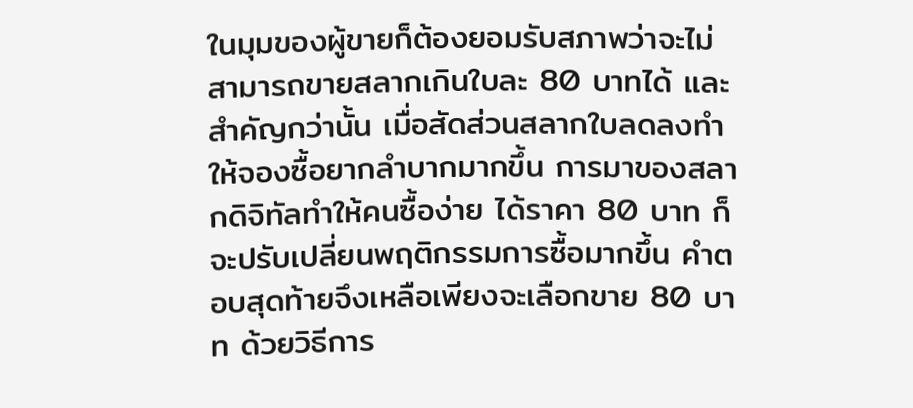ในมุมของผู้ขายก็ต้องยอมรับสภาพว่าจะไม่สามารถขายสลากเกินใบละ 80 บาทได้ และสำคัญกว่านั้น เมื่อสัดส่วนสลากใบลดลงทำให้จองซื้อยากลำบากมากขึ้น การมาของสลากดิจิทัลทำให้คนซื้อง่าย ได้ราคา 80 บาท ก็จะปรับเปลี่ยนพฤติกรรมการซื้อมากขึ้น คำตอบสุดท้ายจึงเหลือเพียงจะเลือกขาย 80 บาท ด้วยวิธีการ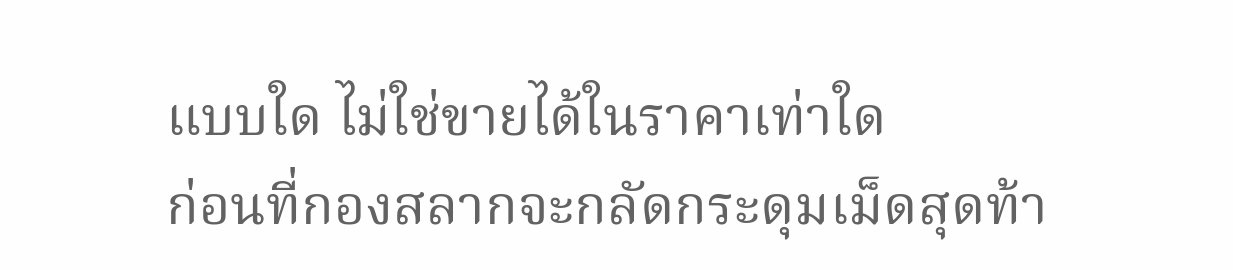แบบใด ไม่ใช่ขายได้ในราคาเท่าใด
ก่อนที่กองสลากจะกลัดกระดุมเม็ดสุดท้า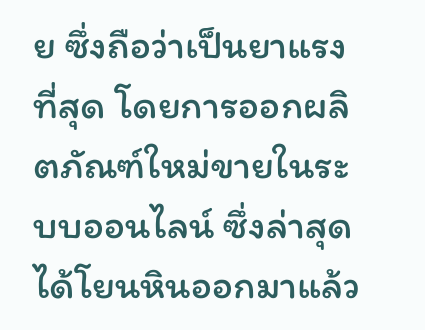ย ซึ่งถือว่าเป็นยาแรงที่สุด โดยการออกผลิตภัณฑ์ใหม่ขายในระบบออนไลน์ ซึ่งล่าสุดได้โยนหินออกมาแล้ว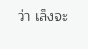ว่า เล็งจะ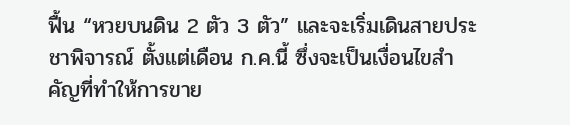ฟื้น “หวยบนดิน 2 ตัว 3 ตัว” และจะเริ่มเดินสายประชาพิจารณ์ ตั้งแต่เดือน ก.ค.นี้ ซึ่งจะเป็นเงื่อนไขสำคัญที่ทำให้การขาย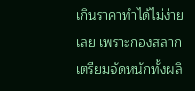เกินราคาทำได้ไม่ง่ายเลย เพราะกองสลากเตรียมจัดหนักทั้งผลิ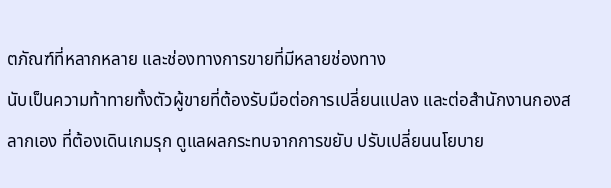ตภัณฑ์ที่หลากหลาย และช่องทางการขายที่มีหลายช่องทาง
นับเป็นความท้าทายทั้งตัวผู้ขายที่ต้องรับมือต่อการเปลี่ยนแปลง และต่อสำนักงานกองสลากเอง ที่ต้องเดินเกมรุก ดูแลผลกระทบจากการขยับ ปรับเปลี่ยนนโยบาย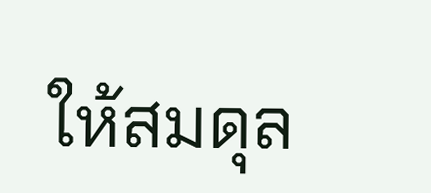ให้สมดุล